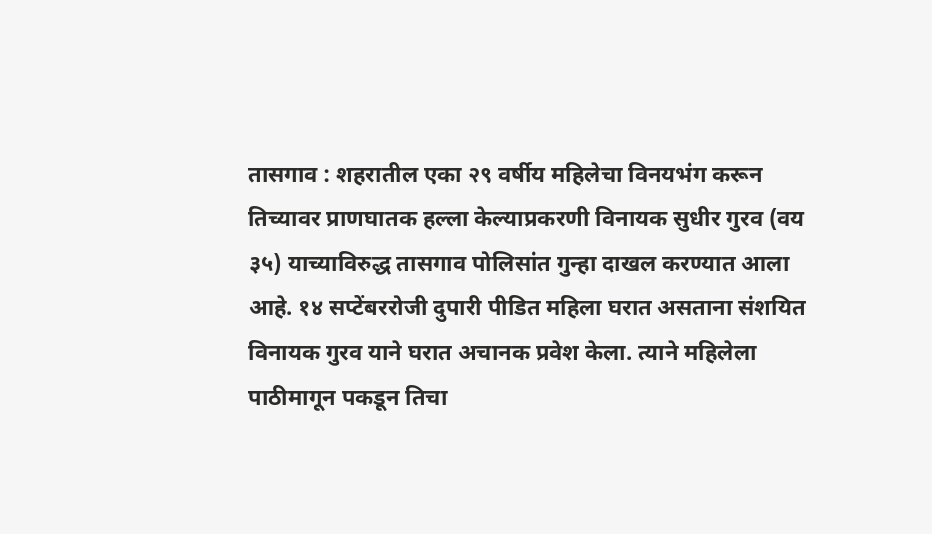तासगाव : शहरातील एका २९ वर्षीय महिलेचा विनयभंग करून तिच्यावर प्राणघातक हल्ला केल्याप्रकरणी विनायक सुधीर गुरव (वय ३५) याच्याविरुद्ध तासगाव पोलिसांत गुन्हा दाखल करण्यात आला आहे. १४ सप्टेंबररोजी दुपारी पीडित महिला घरात असताना संशयित विनायक गुरव याने घरात अचानक प्रवेश केला. त्याने महिलेला पाठीमागून पकडून तिचा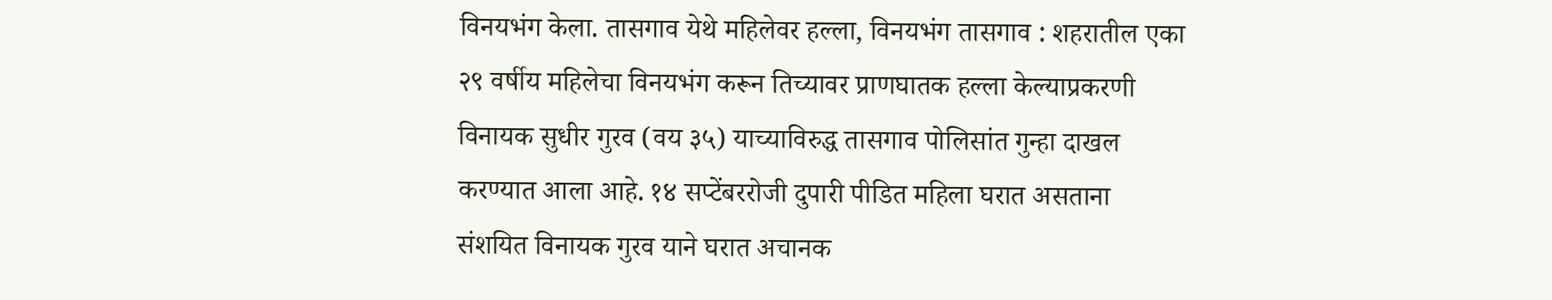विनयभंग केला. तासगाव येथे महिलेवर हल्ला, विनयभंग तासगाव : शहरातील एका २९ वर्षीय महिलेचा विनयभंग करून तिच्यावर प्राणघातक हल्ला केल्याप्रकरणी विनायक सुधीर गुरव (वय ३५) याच्याविरुद्ध तासगाव पोलिसांत गुन्हा दाखल करण्यात आला आहे. १४ सप्टेंबररोजी दुपारी पीडित महिला घरात असताना संशयित विनायक गुरव याने घरात अचानक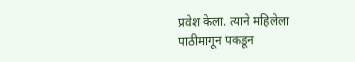प्रवेश केला. त्याने महिलेला पाठीमागून पकडून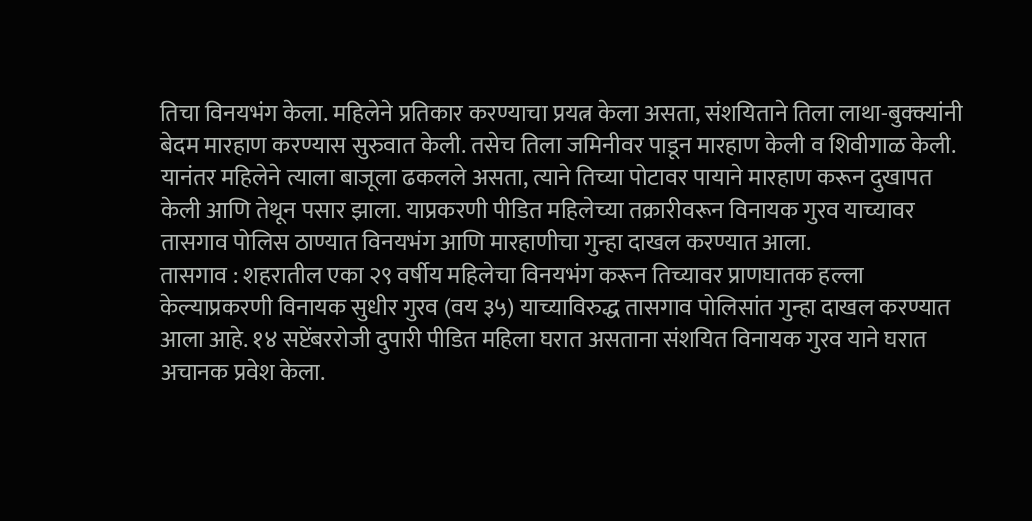तिचा विनयभंग केला. महिलेने प्रतिकार करण्याचा प्रयत्न केला असता, संशयिताने तिला लाथा-बुक्क्यांनी बेदम मारहाण करण्यास सुरुवात केली. तसेच तिला जमिनीवर पाडून मारहाण केली व शिवीगाळ केली. यानंतर महिलेने त्याला बाजूला ढकलले असता, त्याने तिच्या पोटावर पायाने मारहाण करून दुखापत केली आणि तेथून पसार झाला. याप्रकरणी पीडित महिलेच्या तक्रारीवरून विनायक गुरव याच्यावर तासगाव पोलिस ठाण्यात विनयभंग आणि मारहाणीचा गुन्हा दाखल करण्यात आला.
तासगाव : शहरातील एका २९ वर्षीय महिलेचा विनयभंग करून तिच्यावर प्राणघातक हल्ला केल्याप्रकरणी विनायक सुधीर गुरव (वय ३५) याच्याविरुद्ध तासगाव पोलिसांत गुन्हा दाखल करण्यात आला आहे. १४ सप्टेंबररोजी दुपारी पीडित महिला घरात असताना संशयित विनायक गुरव याने घरात अचानक प्रवेश केला.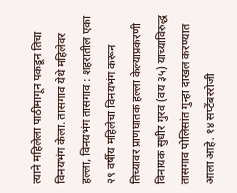त्याने महिलेला पाठीमागून पकडून तिचा विनयभंग केला. तासगाव येथे महिलेवर हल्ला, विनयभंग तासगाव : शहरातील एका २९ वर्षीय महिलेचा विनयभंग करून तिच्यावर प्राणघातक हल्ला केल्याप्रकरणी विनायक सुधीर गुरव (वय ३५) याच्याविरुद्ध तासगाव पोलिसांत गुन्हा दाखल करण्यात आला आहे. १४ सप्टेंबररोजी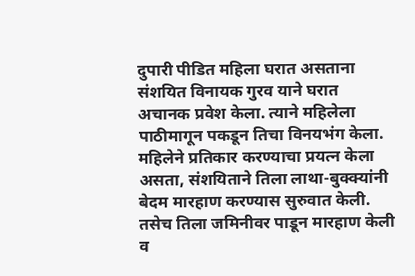दुपारी पीडित महिला घरात असताना संशयित विनायक गुरव याने घरात अचानक प्रवेश केला. त्याने महिलेला पाठीमागून पकडून तिचा विनयभंग केला. महिलेने प्रतिकार करण्याचा प्रयत्न केला असता, संशयिताने तिला लाथा-बुक्क्यांनी बेदम मारहाण करण्यास सुरुवात केली. तसेच तिला जमिनीवर पाडून मारहाण केली व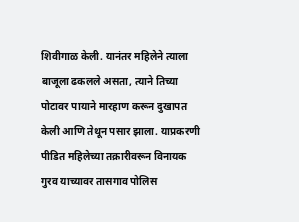शिवीगाळ केली. यानंतर महिलेने त्याला बाजूला ढकलले असता, त्याने तिच्या पोटावर पायाने मारहाण करून दुखापत केली आणि तेथून पसार झाला. याप्रकरणी पीडित महिलेच्या तक्रारीवरून विनायक गुरव याच्यावर तासगाव पोलिस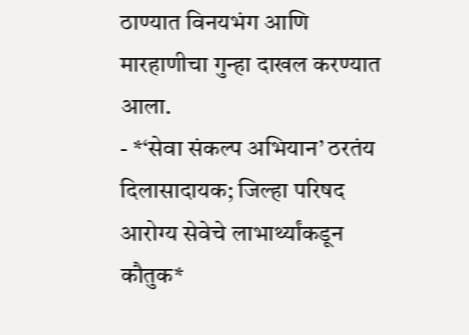ठाण्यात विनयभंग आणि मारहाणीचा गुन्हा दाखल करण्यात आला.
- *‘सेवा संकल्प अभियान’ ठरतंय दिलासादायक; जिल्हा परिषद आरोग्य सेवेचे लाभार्थ्यांकडून कौतुक*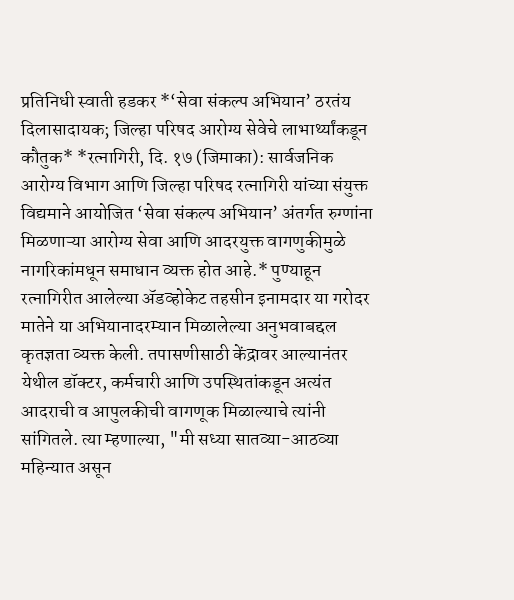प्रतिनिधी स्वाती हडकर *‘सेवा संकल्प अभियान’ ठरतंय दिलासादायक; जिल्हा परिषद आरोग्य सेवेचे लाभार्थ्यांकडून कौतुक* *रत्नागिरी, दि. १७ (जिमाका): सार्वजनिक आरोग्य विभाग आणि जिल्हा परिषद रत्नागिरी यांच्या संयुक्त विद्यमाने आयोजित ‘सेवा संकल्प अभियान’ अंतर्गत रुग्णांना मिळणाऱ्या आरोग्य सेवा आणि आदरयुक्त वागणुकीमुळे नागरिकांमधून समाधान व्यक्त होत आहे.* पुण्याहून रत्नागिरीत आलेल्या ॲडव्होकेट तहसीन इनामदार या गरोदर मातेने या अभियानादरम्यान मिळालेल्या अनुभवाबद्दल कृतज्ञता व्यक्त केली. तपासणीसाठी केंद्रावर आल्यानंतर येथील डॉक्टर, कर्मचारी आणि उपस्थितांकडून अत्यंत आदराची व आपुलकीची वागणूक मिळाल्याचे त्यांनी सांगितले. त्या म्हणाल्या, "मी सध्या सातव्या-आठव्या महिन्यात असून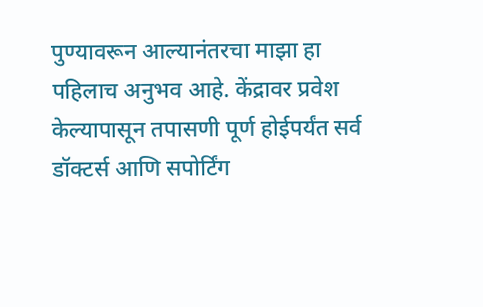पुण्यावरून आल्यानंतरचा माझा हा पहिलाच अनुभव आहे. केंद्रावर प्रवेश केल्यापासून तपासणी पूर्ण होईपर्यंत सर्व डॉक्टर्स आणि सपोर्टिंग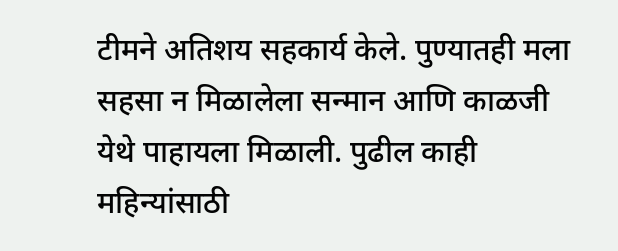टीमने अतिशय सहकार्य केले. पुण्यातही मला सहसा न मिळालेला सन्मान आणि काळजी येथे पाहायला मिळाली. पुढील काही महिन्यांसाठी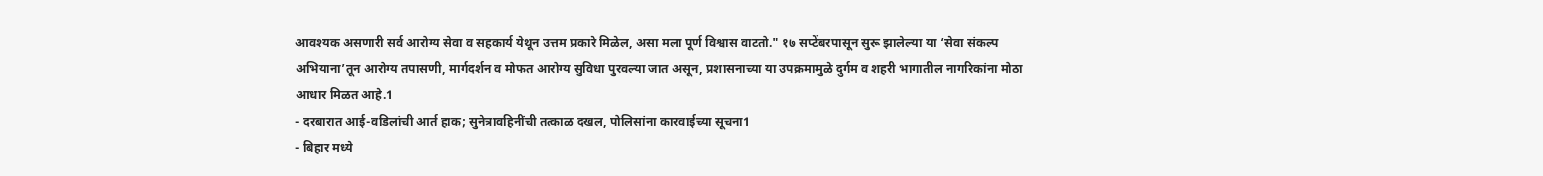आवश्यक असणारी सर्व आरोग्य सेवा व सहकार्य येथून उत्तम प्रकारे मिळेल, असा मला पूर्ण विश्वास वाटतो." १७ सप्टेंबरपासून सुरू झालेल्या या ‘सेवा संकल्प अभियाना’तून आरोग्य तपासणी, मार्गदर्शन व मोफत आरोग्य सुविधा पुरवल्या जात असून, प्रशासनाच्या या उपक्रमामुळे दुर्गम व शहरी भागातील नागरिकांना मोठा आधार मिळत आहे.1
- दरबारात आई-वडिलांची आर्त हाक; सुनेत्रावहिनींची तत्काळ दखल, पोलिसांना कारवाईच्या सूचना1
- बिहार मध्ये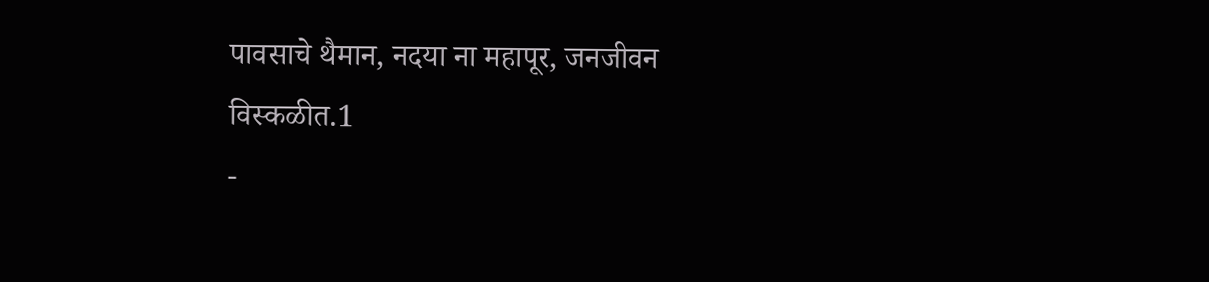पावसाचे थैमान, नदया ना महापूर, जनजीवन विस्कळीत.1
-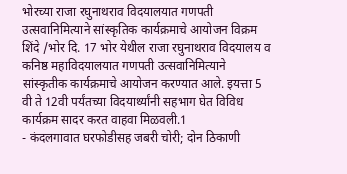भोरच्या राजा रघुनाथराव विदयालयात गणपती उत्सवानिमित्याने सांस्कृतिक कार्यक्रमाचे आयोजन विक्रम शिंदे /भोर दि. 17 भोर येथील राजा रघुनाथराव विदयालय व कनिष्ठ महाविदयालयात गणपती उत्सवानिमित्याने सांस्कृतीक कार्यक्रमाचे आयोजन करण्यात आले. इयत्ता 5 वी ते 12वी पर्यंतच्या विदयार्थ्यांनी सहभाग घेत विविध कार्यक्रम सादर करत वाहवा मिळवली.1
- कंदलगावात घरफोडीसह जबरी चोरी; दोन ठिकाणी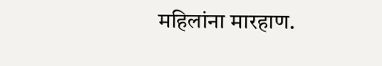महिलांना मारहाण.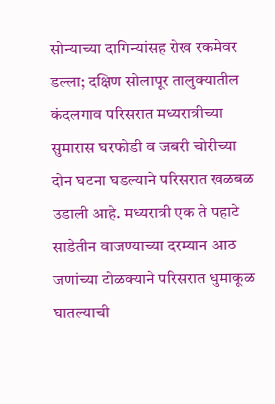सोन्याच्या दागिन्यांसह रोख रकमेवर डल्ला; दक्षिण सोलापूर तालुक्यातील कंदलगाव परिसरात मध्यरात्रीच्या सुमारास घरफोडी व जबरी चोरीच्या दोन घटना घडल्याने परिसरात खळबळ उडाली आहे. मध्यरात्री एक ते पहाटे साडेतीन वाजण्याच्या दरम्यान आठ जणांच्या टोळक्याने परिसरात धुमाकूळ घातल्याची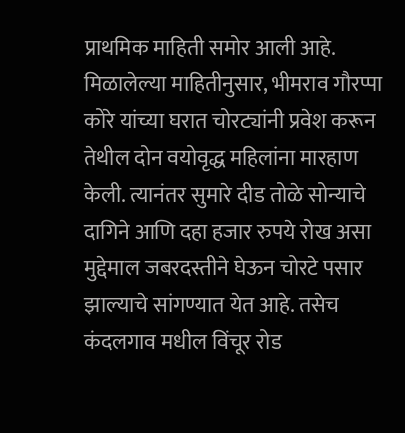प्राथमिक माहिती समोर आली आहे. मिळालेल्या माहितीनुसार, भीमराव गौरप्पा कोरे यांच्या घरात चोरट्यांनी प्रवेश करून तेथील दोन वयोवृद्ध महिलांना मारहाण केली. त्यानंतर सुमारे दीड तोळे सोन्याचे दागिने आणि दहा हजार रुपये रोख असा मुद्देमाल जबरदस्तीने घेऊन चोरटे पसार झाल्याचे सांगण्यात येत आहे. तसेच कंदलगाव मधील विंचूर रोड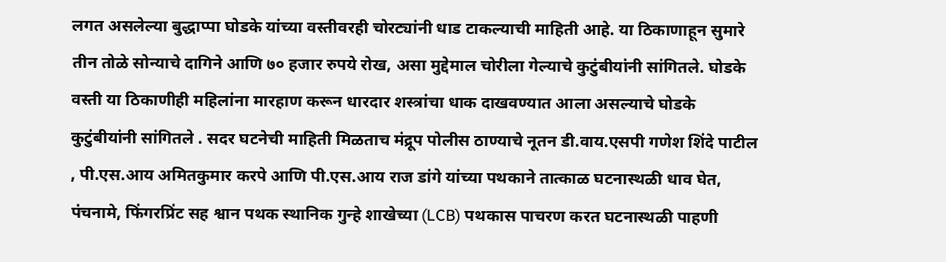लगत असलेल्या बुद्धाप्पा घोडके यांच्या वस्तीवरही चोरट्यांनी धाड टाकल्याची माहिती आहे. या ठिकाणाहून सुमारे तीन तोळे सोन्याचे दागिने आणि ७० हजार रुपये रोख, असा मुद्देमाल चोरीला गेल्याचे कुटुंबीयांनी सांगितले. घोडके वस्ती या ठिकाणीही महिलांना मारहाण करून धारदार शस्त्रांचा धाक दाखवण्यात आला असल्याचे घोडके कुटुंबीयांनी सांगितले . सदर घटनेची माहिती मिळताच मंद्रूप पोलीस ठाण्याचे नूतन डी.वाय.एसपी गणेश शिंदे पाटील , पी.एस.आय अमितकुमार करपे आणि पी.एस.आय राज डांगे यांच्या पथकाने तात्काळ घटनास्थळी धाव घेत, पंचनामे, फिंगरप्रिंट सह श्वान पथक स्थानिक गुन्हे शाखेच्या (LCB) पथकास पाचरण करत घटनास्थळी पाहणी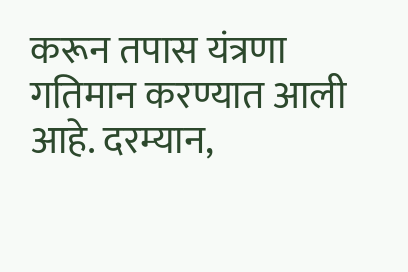करून तपास यंत्रणा गतिमान करण्यात आली आहे. दरम्यान,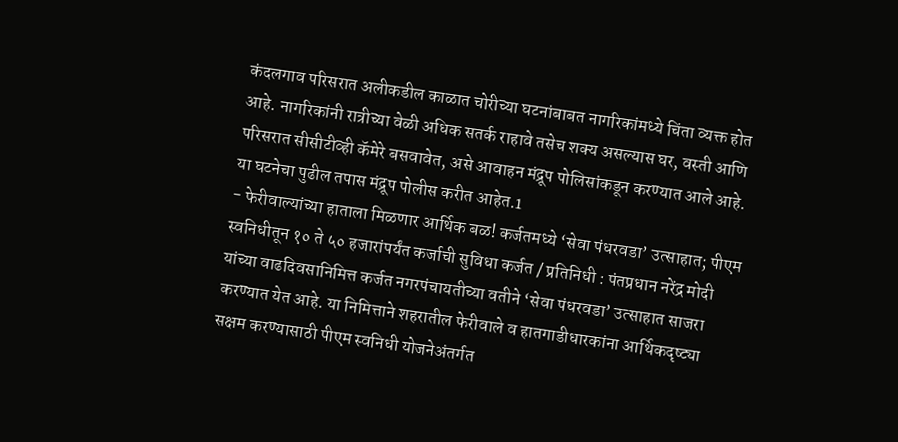कंदलगाव परिसरात अलीकडील काळात चोरीच्या घटनांबाबत नागरिकांमध्ये चिंता व्यक्त होत आहे. नागरिकांनी रात्रीच्या वेळी अधिक सतर्क राहावे तसेच शक्य असल्यास घर, वस्ती आणि परिसरात सीसीटीव्ही कॅमेरे बसवावेत, असे आवाहन मंद्रूप पोलिसांकडून करण्यात आले आहे. या घटनेचा पुढील तपास मंद्रूप पोलीस करीत आहेत.1
- फेरीवाल्यांच्या हाताला मिळणार आर्थिक बळ! कर्जतमध्ये ‘सेवा पंधरवडा’ उत्साहात; पीएम स्वनिधीतून १० ते ५० हजारांपर्यंत कर्जाची सुविधा कर्जत / प्रतिनिधी : पंतप्रधान नरेंद्र मोदी यांच्या वाढदिवसानिमित्त कर्जत नगरपंचायतीच्या वतीने ‘सेवा पंधरवडा’ उत्साहात साजरा करण्यात येत आहे. या निमित्ताने शहरातील फेरीवाले व हातगाडीधारकांना आर्थिकदृष्ट्या सक्षम करण्यासाठी पीएम स्वनिधी योजनेअंतर्गत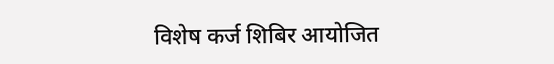विशेष कर्ज शिबिर आयोजित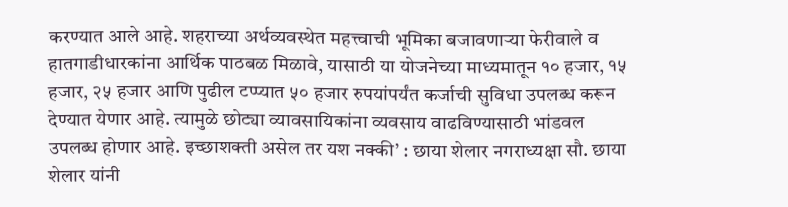करण्यात आले आहे. शहराच्या अर्थव्यवस्थेत महत्त्वाची भूमिका बजावणाऱ्या फेरीवाले व हातगाडीधारकांना आर्थिक पाठबळ मिळावे, यासाठी या योजनेच्या माध्यमातून १० हजार, १५ हजार, २५ हजार आणि पुढील टप्प्यात ५० हजार रुपयांपर्यंत कर्जाची सुविधा उपलब्ध करून देण्यात येणार आहे. त्यामुळे छोट्या व्यावसायिकांना व्यवसाय वाढविण्यासाठी भांडवल उपलब्ध होणार आहे. इच्छाशक्ती असेल तर यश नक्की’ : छाया शेलार नगराध्यक्षा सौ. छाया शेलार यांनी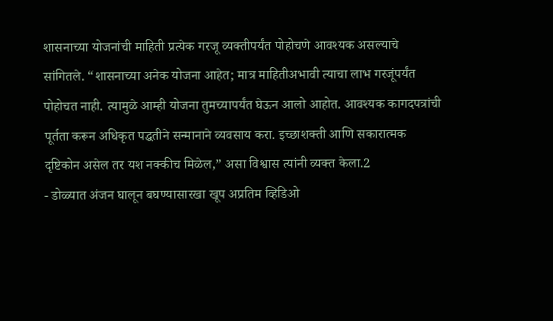शासनाच्या योजनांची माहिती प्रत्येक गरजू व्यक्तीपर्यंत पोहोचणे आवश्यक असल्याचे सांगितले. “शासनाच्या अनेक योजना आहेत; मात्र माहितीअभावी त्याचा लाभ गरजूंपर्यंत पोहोचत नाही. त्यामुळे आम्ही योजना तुमच्यापर्यंत घेऊन आलो आहोत. आवश्यक कागदपत्रांची पूर्तता करून अधिकृत पद्धतीने सन्मानाने व्यवसाय करा. इच्छाशक्ती आणि सकारात्मक दृष्टिकोन असेल तर यश नक्कीच मिळेल,” असा विश्वास त्यांनी व्यक्त केला.2
- डोळ्यात अंजन घालून बघण्यासारखा खूप अप्रतिम व्हिडिओ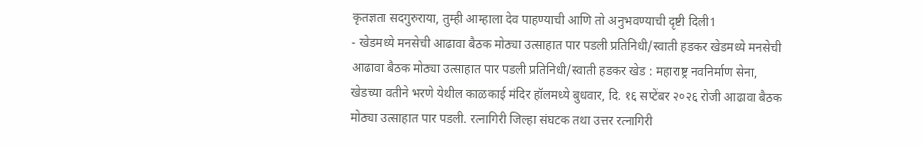कृतज्ञता सदगुरुराया, तुम्ही आम्हाला देव पाहण्याची आणि तो अनुभवण्याची दृष्टी दिली1
- खेडमध्ये मनसेची आढावा बैठक मोठ्या उत्साहात पार पडली प्रतिनिधी/स्वाती हडकर खेडमध्ये मनसेची आढावा बैठक मोठ्या उत्साहात पार पडली प्रतिनिधी/स्वाती हडकर खेड : महाराष्ट्र नवनिर्माण सेना, खेडच्या वतीने भरणे येथील काळकाई मंदिर हॉलमध्ये बुधवार, दि. १६ सप्टेंबर २०२६ रोजी आढावा बैठक मोठ्या उत्साहात पार पडली. रत्नागिरी जिल्हा संघटक तथा उत्तर रत्नागिरी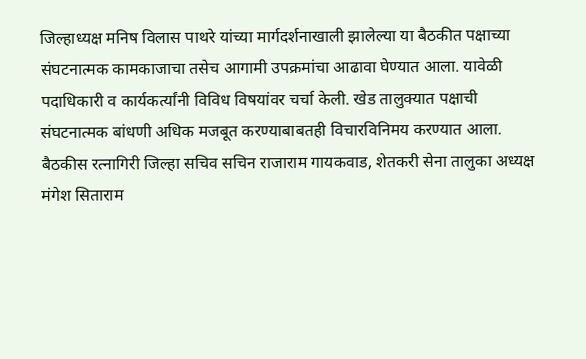जिल्हाध्यक्ष मनिष विलास पाथरे यांच्या मार्गदर्शनाखाली झालेल्या या बैठकीत पक्षाच्या संघटनात्मक कामकाजाचा तसेच आगामी उपक्रमांचा आढावा घेण्यात आला. यावेळी पदाधिकारी व कार्यकर्त्यांनी विविध विषयांवर चर्चा केली. खेड तालुक्यात पक्षाची संघटनात्मक बांधणी अधिक मजबूत करण्याबाबतही विचारविनिमय करण्यात आला. बैठकीस रत्नागिरी जिल्हा सचिव सचिन राजाराम गायकवाड, शेतकरी सेना तालुका अध्यक्ष मंगेश सिताराम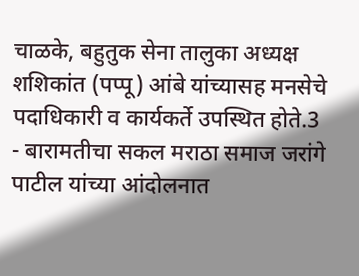चाळके, बहुतुक सेना तालुका अध्यक्ष शशिकांत (पप्पू) आंबे यांच्यासह मनसेचे पदाधिकारी व कार्यकर्ते उपस्थित होते.3
- बारामतीचा सकल मराठा समाज जरांगे पाटील यांच्या आंदोलनात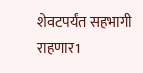शेवटपर्यंत सहभागी राहणार1